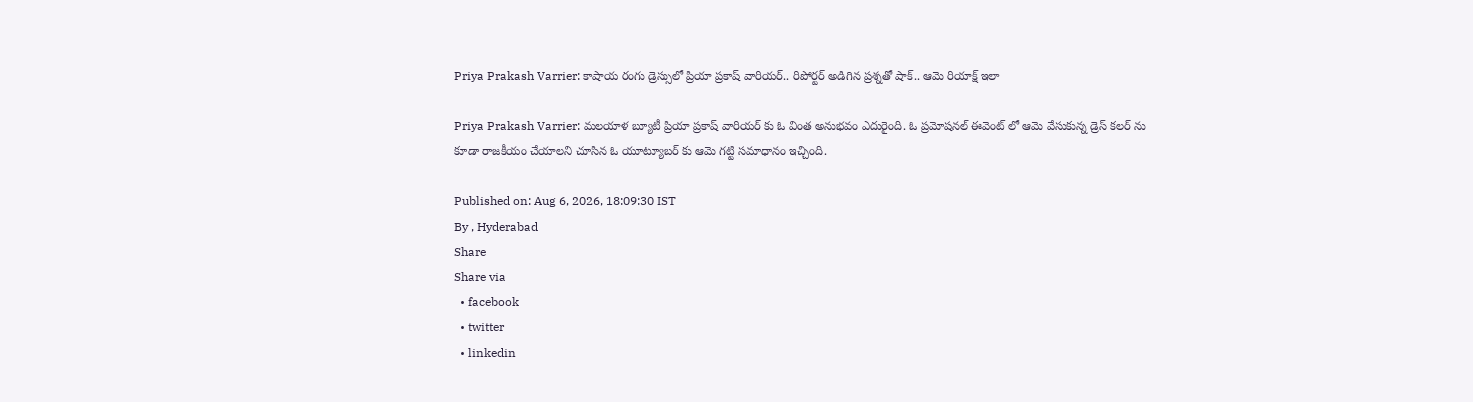Priya Prakash Varrier: కాషాయ రంగు డ్రెస్సులో ప్రియా ప్రకాష్ వారియర్.. రిపోర్టర్ అడిగిన ప్రశ్నతో షాక్.. ఆమె రియాక్ష్ ఇలా

Priya Prakash Varrier: మలయాళ బ్యూటీ ప్రియా ప్రకాష్ వారియర్ కు ఓ వింత అనుభవం ఎదురైంది. ఓ ప్రమోషనల్ ఈవెంట్ లో ఆమె వేసుకున్న డ్రెస్ కలర్ ను కూడా రాజకీయం చేయాలని చూసిన ఓ యూట్యూబర్ కు ఆమె గట్టి సమాధానం ఇచ్చింది.

Published on: Aug 6, 2026, 18:09:30 IST
By , Hyderabad
Share
Share via
  • facebook
  • twitter
  • linkedin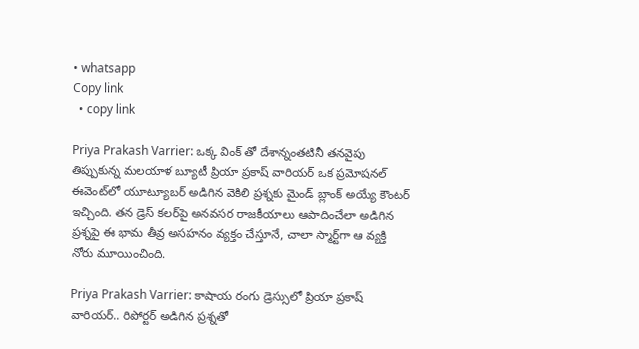• whatsapp
Copy link
  • copy link

Priya Prakash Varrier: ఒక్క వింక్ తో దేశాన్నంతటినీ తనవైపు తిప్పుకున్న మలయాళ బ్యూటీ ప్రియా ప్రకాష్ వారియర్ ఒక ప్రమోషనల్ ఈవెంట్‌లో యూట్యూబర్ అడిగిన వెకిలి ప్రశ్నకు మైండ్ బ్లాంక్ అయ్యే కౌంటర్ ఇచ్చింది. తన డ్రెస్ కలర్‌పై అనవసర రాజకీయాలు ఆపాదించేలా అడిగిన ప్రశ్నపై ఈ భామ తీవ్ర అసహనం వ్యక్తం చేస్తూనే, చాలా స్మార్ట్‌గా ఆ వ్యక్తి నోరు మూయించింది.

Priya Prakash Varrier: కాషాయ రంగు డ్రెస్సులో ప్రియా ప్రకాష్ వారియర్.. రిపోర్టర్ అడిగిన ప్రశ్నతో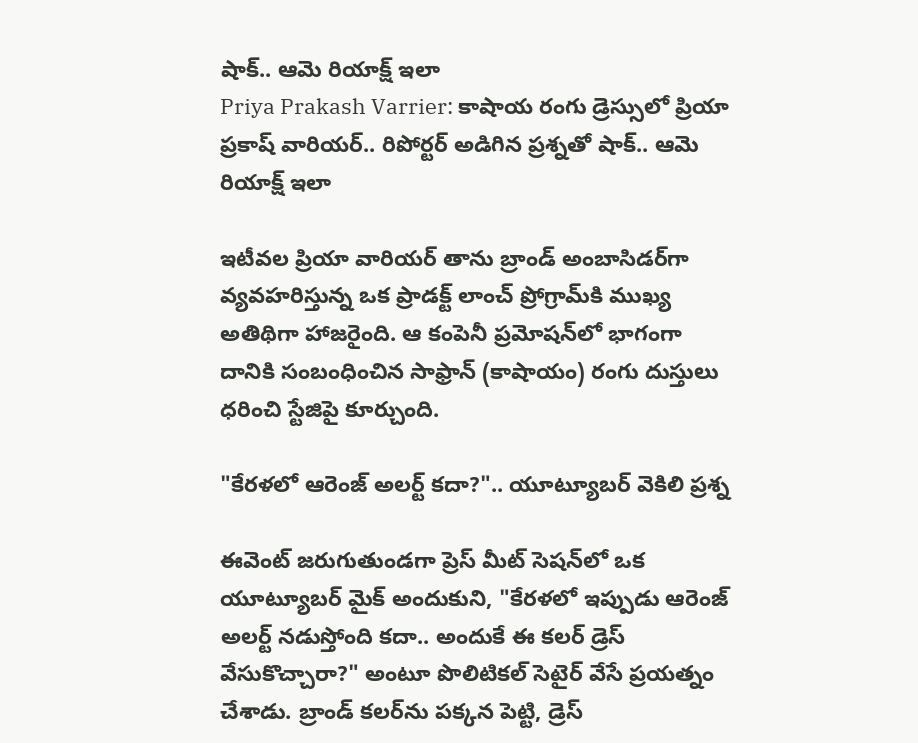షాక్.. ఆమె రియాక్ష్ ఇలా
Priya Prakash Varrier: కాషాయ రంగు డ్రెస్సులో ప్రియా ప్రకాష్ వారియర్.. రిపోర్టర్ అడిగిన ప్రశ్నతో షాక్.. ఆమె రియాక్ష్ ఇలా

ఇటీవల ప్రియా వారియర్ తాను బ్రాండ్ అంబాసిడర్‌గా వ్యవహరిస్తున్న ఒక ప్రాడక్ట్ లాంచ్ ప్రోగ్రామ్‌కి ముఖ్య అతిథిగా హాజరైంది. ఆ కంపెనీ ప్రమోషన్‌లో భాగంగా దానికి సంబంధించిన సాఫ్రాన్ (కాషాయం) రంగు దుస్తులు ధరించి స్టేజిపై కూర్చుంది.

"కేరళలో ఆరెంజ్ అలర్ట్ కదా?".. యూట్యూబర్ వెకిలి ప్రశ్న

ఈవెంట్ జరుగుతుండగా ప్రెస్ మీట్ సెషన్‌లో ఒక యూట్యూబర్ మైక్ అందుకుని, "కేరళలో ఇప్పుడు ఆరెంజ్ అలర్ట్ నడుస్తోంది కదా.. అందుకే ఈ కలర్ డ్రెస్ వేసుకొచ్చారా?" అంటూ పొలిటికల్ సెటైర్ వేసే ప్రయత్నం చేశాడు. బ్రాండ్ కలర్‌ను పక్కన పెట్టి, డ్రెస్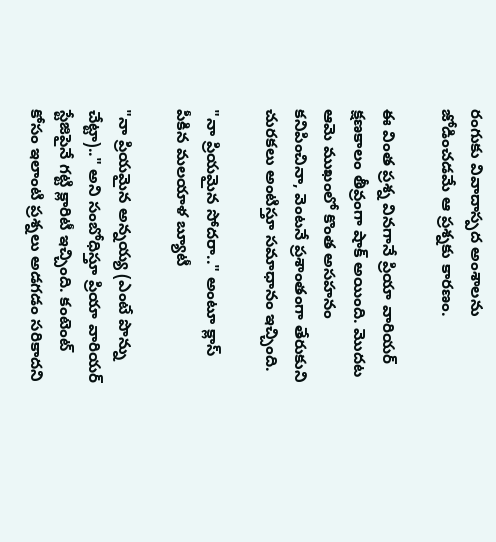రంగుకు వివాదాస్పద అంశాలను జోడించడమే ఆ ప్రశ్నకు కారణం.

ఈ వింత ప్రశ్న వినగానే ప్రియా వారియర్ క్షణకాలం తీవ్రంగా షాక్ అయింది. మొదట ఆమె ముఖంలో కొంత అసహనం కనిపించినా, వెంటనే ప్రశాంతంగా తేరుకుని చురకలు అంటిస్తూ సమాధానం ఇచ్చింది.

"నా ప్రియమైన సోదరా.." అంటూ క్లాస్ పీకిన మలయాళ బ్యూటీ

"నా ప్రియమైన అన్నయ్య (ఎంటే పొన్ను చేట్టా).." అని సంబోధిస్తూ ప్రియా వారియర్ స్టేజిపైనే గట్టి క్లారిటీ ఇచ్చింది. కంటెంట్ కోసం ఇలాంటి ప్రశ్నలు అడగడం సరికాదని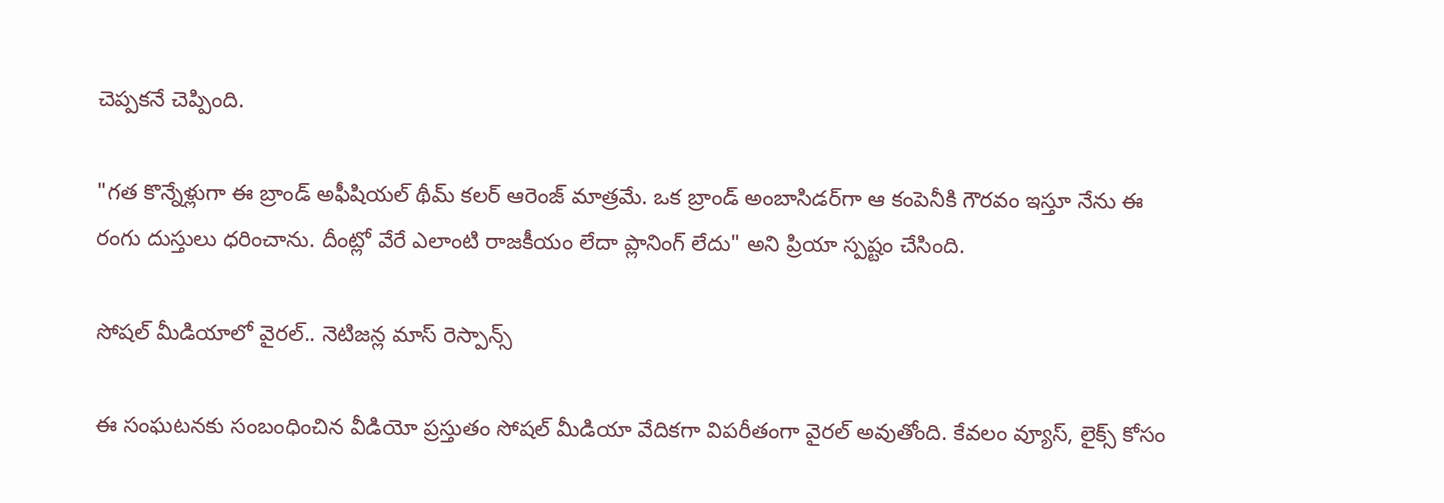చెప్పకనే చెప్పింది.

"గత కొన్నేళ్లుగా ఈ బ్రాండ్ అఫీషియల్ థీమ్ కలర్ ఆరెంజ్ మాత్రమే. ఒక బ్రాండ్ అంబాసిడర్‌గా ఆ కంపెనీకి గౌరవం ఇస్తూ నేను ఈ రంగు దుస్తులు ధరించాను. దీంట్లో వేరే ఎలాంటి రాజకీయం లేదా ప్లానింగ్ లేదు" అని ప్రియా స్పష్టం చేసింది.

సోషల్ మీడియాలో వైరల్.. నెటిజన్ల మాస్ రెస్పాన్స్

ఈ సంఘటనకు సంబంధించిన వీడియో ప్రస్తుతం సోషల్ మీడియా వేదికగా విపరీతంగా వైరల్ అవుతోంది. కేవలం వ్యూస్, లైక్స్ కోసం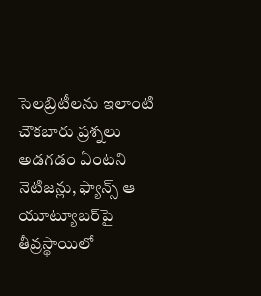సెలబ్రిటీలను ఇలాంటి చౌకబారు ప్రశ్నలు అడగడం ఏంటని నెటిజన్లు, ఫ్యాన్స్ ఆ యూట్యూబర్‌పై తీవ్రస్థాయిలో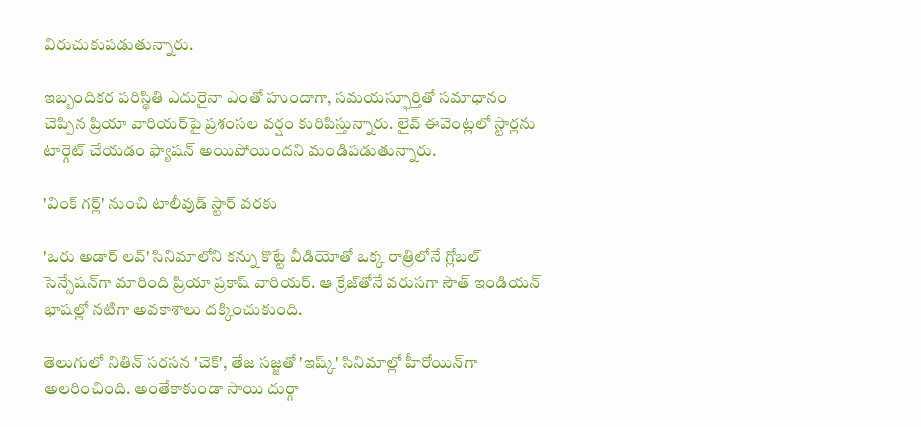విరుచుకుపడుతున్నారు.

ఇబ్బందికర పరిస్థితి ఎదురైనా ఎంతో హుందాగా, సమయస్ఫూర్తితో సమాధానం చెప్పిన ప్రియా వారియర్‌పై ప్రశంసల వర్షం కురిపిస్తున్నారు. లైవ్ ఈవెంట్లలో స్టార్లను టార్గెట్ చేయడం ఫ్యాషన్ అయిపోయిందని మండిపడుతున్నారు.

'వింక్ గర్ల్' నుంచి టాలీవుడ్ స్టార్ వరకు

'ఒరు అడార్ లవ్' సినిమాలోని కన్ను కొట్టే వీడియోతో ఒక్క రాత్రిలోనే గ్లోబల్ సెన్సేషన్‌గా మారింది ప్రియా ప్రకాష్ వారియర్. ఆ క్రేజ్‌తోనే వరుసగా సౌత్ ఇండియన్ భాషల్లో నటిగా అవకాశాలు దక్కించుకుంది.

తెలుగులో నితిన్ సరసన 'చెక్‌', తేజ సజ్జతో 'ఇష్క్' సినిమాల్లో హీరోయిన్‌గా అలరించింది. అంతేకాకుండా సాయి దుర్గా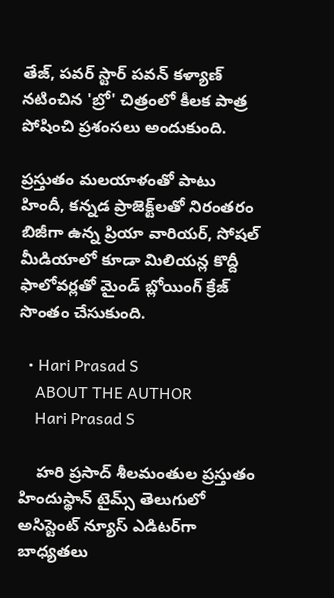తేజ్, పవర్ స్టార్ పవన్ కళ్యాణ్ నటించిన 'బ్రో' చిత్రంలో కీలక పాత్ర పోషించి ప్రశంసలు అందుకుంది.

ప్రస్తుతం మలయాళంతో పాటు హిందీ, కన్నడ ప్రాజెక్ట్‌లతో నిరంతరం బిజీగా ఉన్న ప్రియా వారియర్, సోషల్ మీడియాలో కూడా మిలియన్ల కొద్దీ ఫాలోవర్లతో మైండ్ బ్లోయింగ్ క్రేజ్ సొంతం చేసుకుంది.

  • Hari Prasad S
    ABOUT THE AUTHOR
    Hari Prasad S

    హరి ప్రసాద్ శీలమంతుల ప్రస్తుతం హిందుస్థాన్ టైమ్స్ తెలుగులో అసిస్టెంట్ న్యూస్ ఎడిటర్‌గా బాధ్యతలు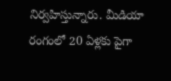నిర్వహిస్తున్నారు. మీడియా రంగంలో 20 ఏళ్లకు పైగా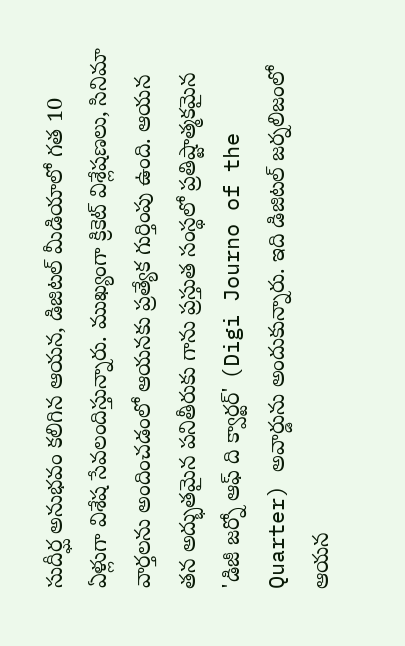సుదీర్ఘ అనుభవం కలిగిన ఆయన, డిజిటల్ మీడియాలో గత 10 ఏళ్లుగా విశేష సేవలందిస్తున్నారు. ముఖ్యంగా క్రికెట్ విశ్లేషణలు, సినిమా వార్తలను అందించడంలో ఆయనకు ప్రత్యేక గుర్తింపు ఉంది. ఆయన తన అద్భుతమైన పనితీరుకు గాను ప్రస్తుత సంస్థలో ప్రతిష్టాత్మకమైన 'డిజీ జర్నో ఆఫ్ ది క్వార్టర్' (Digi Journo of the Quarter) అవార్డును అందుకున్నారు. ఇది డిజిటల్ జర్నలిజంలో ఆయన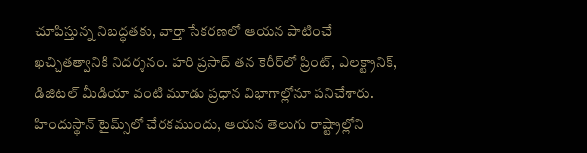చూపిస్తున్న నిబద్ధతకు, వార్తా సేకరణలో ఆయన పాటించే ఖచ్చితత్వానికి నిదర్శనం. హరి ప్రసాద్ తన కెరీర్‌లో ప్రింట్, ఎలక్ట్రానిక్, డిజిటల్ మీడియా వంటి మూడు ప్రధాన విభాగాల్లోనూ పనిచేశారు. హిందుస్థాన్ టైమ్స్‌లో చేరకముందు, ఆయన తెలుగు రాష్ట్రాల్లోని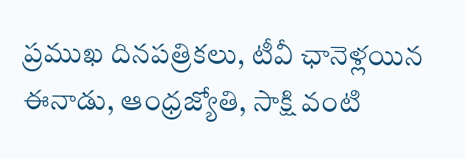ప్రముఖ దినపత్రికలు, టీవీ ఛానెళ్లయిన ఈనాడు, ఆంధ్రజ్యోతి, సాక్షి వంటి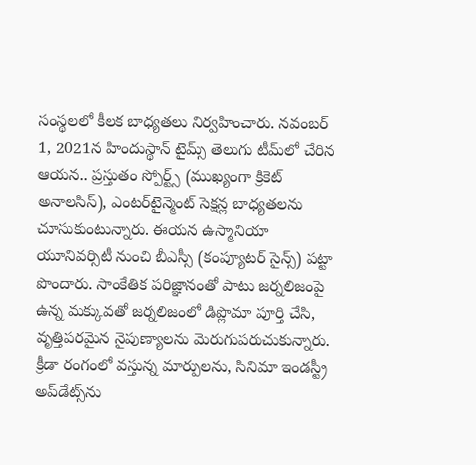సంస్థలలో కీలక బాధ్యతలు నిర్వహించారు. నవంబర్ 1, 2021న హిందుస్థాన్ టైమ్స్ తెలుగు టీమ్‌లో చేరిన ఆయన.. ప్రస్తుతం స్పోర్ట్స్ (ముఖ్యంగా క్రికెట్ అనాలసిస్), ఎంటర్‌టైన్మెంట్ సెక్షన్ల బాధ్యతలను చూసుకుంటున్నారు. ఈయన ఉస్మానియా యూనివర్సిటీ నుంచి బీఎస్సీ (కంప్యూటర్ సైన్స్) పట్టా పొందారు. సాంకేతిక పరిజ్ఞానంతో పాటు జర్నలిజంపై ఉన్న మక్కువతో జర్నలిజంలో డిప్లొమా పూర్తి చేసి, వృత్తిపరమైన నైపుణ్యాలను మెరుగుపరుచుకున్నారు. క్రీడా రంగంలో వస్తున్న మార్పులను, సినిమా ఇండస్ట్రీ అప్‌డేట్స్‌ను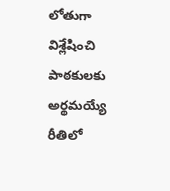లోతుగా విశ్లేషించి పాఠకులకు అర్థమయ్యే రీతిలో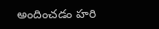అందించడం హరి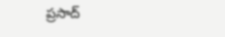ప్రసాద్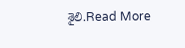శైలి.Read More